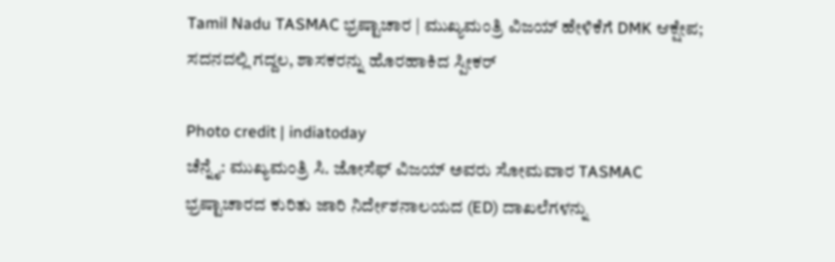Tamil Nadu TASMAC ಭ್ರಷ್ಟಾಚಾರ | ಮುಖ್ಯಮಂತ್ರಿ ವಿಜಯ್ ಹೇಳಿಕೆಗೆ DMK ಆಕ್ಷೇಪ; ಸದನದಲ್ಲಿ ಗದ್ದಲ, ಶಾಸಕರನ್ನು ಹೊರಹಾಕಿದ ಸ್ಪೀಕರ್

Photo credit | indiatoday
ಚೆನ್ನೈ: ಮುಖ್ಯಮಂತ್ರಿ ಸಿ. ಜೋಸೆಫ್ ವಿಜಯ್ ಅವರು ಸೋಮವಾರ TASMAC ಭ್ರಷ್ಟಾಚಾರದ ಕುರಿತು ಜಾರಿ ನಿರ್ದೇಶನಾಲಯದ (ED) ದಾಖಲೆಗಳನ್ನು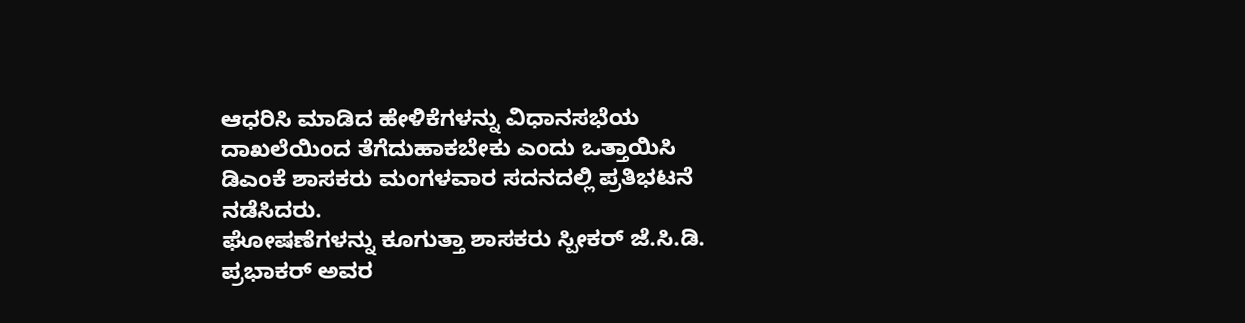ಆಧರಿಸಿ ಮಾಡಿದ ಹೇಳಿಕೆಗಳನ್ನು ವಿಧಾನಸಭೆಯ ದಾಖಲೆಯಿಂದ ತೆಗೆದುಹಾಕಬೇಕು ಎಂದು ಒತ್ತಾಯಿಸಿ ಡಿಎಂಕೆ ಶಾಸಕರು ಮಂಗಳವಾರ ಸದನದಲ್ಲಿ ಪ್ರತಿಭಟನೆ ನಡೆಸಿದರು.
ಘೋಷಣೆಗಳನ್ನು ಕೂಗುತ್ತಾ ಶಾಸಕರು ಸ್ಪೀಕರ್ ಜೆ.ಸಿ.ಡಿ. ಪ್ರಭಾಕರ್ ಅವರ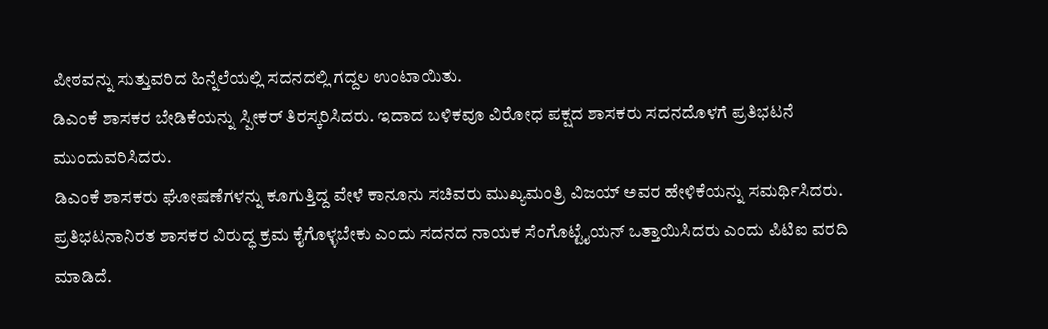ಪೀಠವನ್ನು ಸುತ್ತುವರಿದ ಹಿನ್ನೆಲೆಯಲ್ಲಿ ಸದನದಲ್ಲಿ ಗದ್ದಲ ಉಂಟಾಯಿತು.
ಡಿಎಂಕೆ ಶಾಸಕರ ಬೇಡಿಕೆಯನ್ನು ಸ್ಪೀಕರ್ ತಿರಸ್ಕರಿಸಿದರು. ಇದಾದ ಬಳಿಕವೂ ವಿರೋಧ ಪಕ್ಷದ ಶಾಸಕರು ಸದನದೊಳಗೆ ಪ್ರತಿಭಟನೆ ಮುಂದುವರಿಸಿದರು.
ಡಿಎಂಕೆ ಶಾಸಕರು ಘೋಷಣೆಗಳನ್ನು ಕೂಗುತ್ತಿದ್ದ ವೇಳೆ ಕಾನೂನು ಸಚಿವರು ಮುಖ್ಯಮಂತ್ರಿ ವಿಜಯ್ ಅವರ ಹೇಳಿಕೆಯನ್ನು ಸಮರ್ಥಿಸಿದರು. ಪ್ರತಿಭಟನಾನಿರತ ಶಾಸಕರ ವಿರುದ್ಧ ಕ್ರಮ ಕೈಗೊಳ್ಳಬೇಕು ಎಂದು ಸದನದ ನಾಯಕ ಸೆಂಗೊಟ್ಟೈಯನ್ ಒತ್ತಾಯಿಸಿದರು ಎಂದು ಪಿಟಿಐ ವರದಿ ಮಾಡಿದೆ.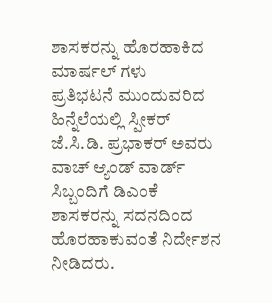ಶಾಸಕರನ್ನು ಹೊರಹಾಕಿದ ಮಾರ್ಷಲ್ ಗಳು
ಪ್ರತಿಭಟನೆ ಮುಂದುವರಿದ ಹಿನ್ನೆಲೆಯಲ್ಲಿ ಸ್ಪೀಕರ್ ಜೆ.ಸಿ.ಡಿ. ಪ್ರಭಾಕರ್ ಅವರು ವಾಚ್ ಆ್ಯಂಡ್ ವಾರ್ಡ್ ಸಿಬ್ಬಂದಿಗೆ ಡಿಎಂಕೆ ಶಾಸಕರನ್ನು ಸದನದಿಂದ ಹೊರಹಾಕುವಂತೆ ನಿರ್ದೇಶನ ನೀಡಿದರು.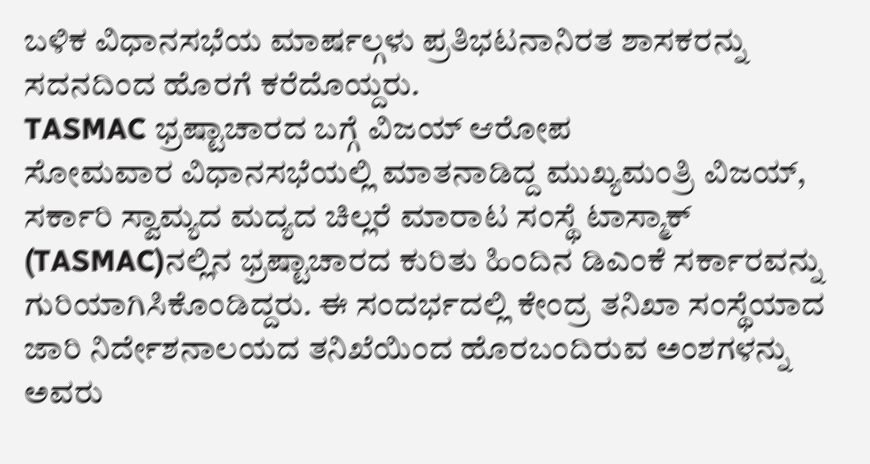ಬಳಿಕ ವಿಧಾನಸಭೆಯ ಮಾರ್ಷಲ್ಗಳು ಪ್ರತಿಭಟನಾನಿರತ ಶಾಸಕರನ್ನು ಸದನದಿಂದ ಹೊರಗೆ ಕರೆದೊಯ್ದರು.
TASMAC ಭ್ರಷ್ಟಾಚಾರದ ಬಗ್ಗೆ ವಿಜಯ್ ಆರೋಪ
ಸೋಮವಾರ ವಿಧಾನಸಭೆಯಲ್ಲಿ ಮಾತನಾಡಿದ್ದ ಮುಖ್ಯಮಂತ್ರಿ ವಿಜಯ್, ಸರ್ಕಾರಿ ಸ್ವಾಮ್ಯದ ಮದ್ಯದ ಚಿಲ್ಲರೆ ಮಾರಾಟ ಸಂಸ್ಥೆ ಟಾಸ್ಮಾಕ್ (TASMAC)ನಲ್ಲಿನ ಭ್ರಷ್ಟಾಚಾರದ ಕುರಿತು ಹಿಂದಿನ ಡಿಎಂಕೆ ಸರ್ಕಾರವನ್ನು ಗುರಿಯಾಗಿಸಿಕೊಂಡಿದ್ದರು. ಈ ಸಂದರ್ಭದಲ್ಲಿ ಕೇಂದ್ರ ತನಿಖಾ ಸಂಸ್ಥೆಯಾದ ಜಾರಿ ನಿರ್ದೇಶನಾಲಯದ ತನಿಖೆಯಿಂದ ಹೊರಬಂದಿರುವ ಅಂಶಗಳನ್ನು ಅವರು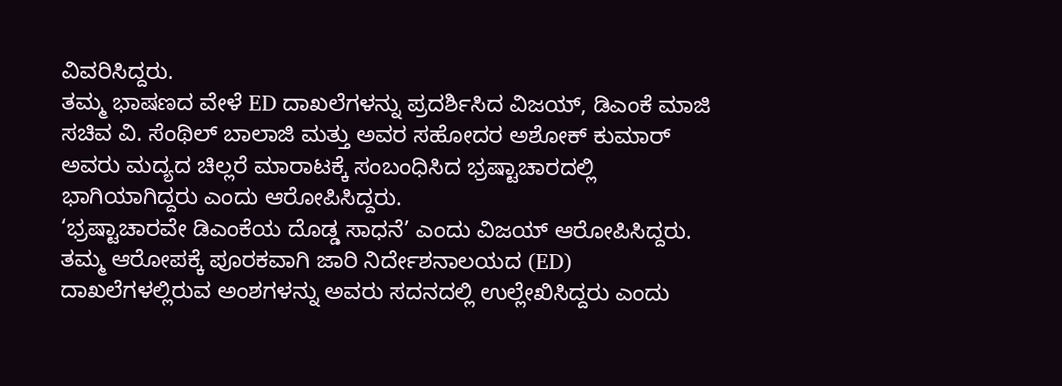ವಿವರಿಸಿದ್ದರು.
ತಮ್ಮ ಭಾಷಣದ ವೇಳೆ ED ದಾಖಲೆಗಳನ್ನು ಪ್ರದರ್ಶಿಸಿದ ವಿಜಯ್, ಡಿಎಂಕೆ ಮಾಜಿ ಸಚಿವ ವಿ. ಸೆಂಥಿಲ್ ಬಾಲಾಜಿ ಮತ್ತು ಅವರ ಸಹೋದರ ಅಶೋಕ್ ಕುಮಾರ್ ಅವರು ಮದ್ಯದ ಚಿಲ್ಲರೆ ಮಾರಾಟಕ್ಕೆ ಸಂಬಂಧಿಸಿದ ಭ್ರಷ್ಟಾಚಾರದಲ್ಲಿ ಭಾಗಿಯಾಗಿದ್ದರು ಎಂದು ಆರೋಪಿಸಿದ್ದರು.
‘ಭ್ರಷ್ಟಾಚಾರವೇ ಡಿಎಂಕೆಯ ದೊಡ್ಡ ಸಾಧನೆ’ ಎಂದು ವಿಜಯ್ ಆರೋಪಿಸಿದ್ದರು. ತಮ್ಮ ಆರೋಪಕ್ಕೆ ಪೂರಕವಾಗಿ ಜಾರಿ ನಿರ್ದೇಶನಾಲಯದ (ED) ದಾಖಲೆಗಳಲ್ಲಿರುವ ಅಂಶಗಳನ್ನು ಅವರು ಸದನದಲ್ಲಿ ಉಲ್ಲೇಖಿಸಿದ್ದರು ಎಂದು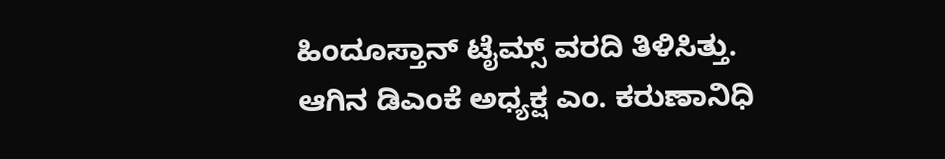ಹಿಂದೂಸ್ತಾನ್ ಟೈಮ್ಸ್ ವರದಿ ತಿಳಿಸಿತ್ತು.
ಆಗಿನ ಡಿಎಂಕೆ ಅಧ್ಯಕ್ಷ ಎಂ. ಕರುಣಾನಿಧಿ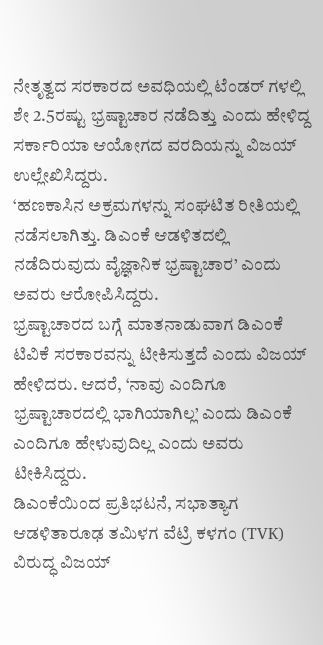ನೇತೃತ್ವದ ಸರಕಾರದ ಅವಧಿಯಲ್ಲಿ ಟೆಂಡರ್ ಗಳಲ್ಲಿ ಶೇ 2.5ರಷ್ಟು ಭ್ರಷ್ಟಾಚಾರ ನಡೆದಿತ್ತು ಎಂದು ಹೇಳಿದ್ದ ಸರ್ಕಾರಿಯಾ ಆಯೋಗದ ವರದಿಯನ್ನು ವಿಜಯ್ ಉಲ್ಲೇಖಿಸಿದ್ದರು.
‘ಹಣಕಾಸಿನ ಅಕ್ರಮಗಳನ್ನು ಸಂಘಟಿತ ರೀತಿಯಲ್ಲಿ ನಡೆಸಲಾಗಿತ್ತು. ಡಿಎಂಕೆ ಆಡಳಿತದಲ್ಲಿ ನಡೆದಿರುವುದು ವೈಜ್ಞಾನಿಕ ಭ್ರಷ್ಟಾಚಾರ’ ಎಂದು ಅವರು ಆರೋಪಿಸಿದ್ದರು.
ಭ್ರಷ್ಟಾಚಾರದ ಬಗ್ಗೆ ಮಾತನಾಡುವಾಗ ಡಿಎಂಕೆ ಟಿವಿಕೆ ಸರಕಾರವನ್ನು ಟೀಕಿಸುತ್ತದೆ ಎಂದು ವಿಜಯ್ ಹೇಳಿದರು. ಆದರೆ, ‘ನಾವು ಎಂದಿಗೂ ಭ್ರಷ್ಟಾಚಾರದಲ್ಲಿ ಭಾಗಿಯಾಗಿಲ್ಲ’ ಎಂದು ಡಿಎಂಕೆ ಎಂದಿಗೂ ಹೇಳುವುದಿಲ್ಲ ಎಂದು ಅವರು ಟೀಕಿಸಿದ್ದರು.
ಡಿಎಂಕೆಯಿಂದ ಪ್ರತಿಭಟನೆ, ಸಭಾತ್ಯಾಗ
ಆಡಳಿತಾರೂಢ ತಮಿಳಗ ವೆಟ್ರಿ ಕಳಗಂ (TVK) ವಿರುದ್ಧ ವಿಜಯ್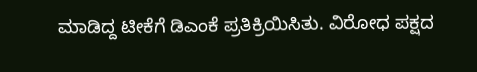ಮಾಡಿದ್ದ ಟೀಕೆಗೆ ಡಿಎಂಕೆ ಪ್ರತಿಕ್ರಿಯಿಸಿತು. ವಿರೋಧ ಪಕ್ಷದ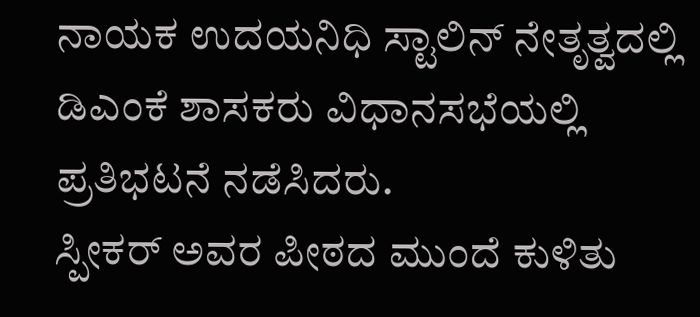ನಾಯಕ ಉದಯನಿಧಿ ಸ್ಟಾಲಿನ್ ನೇತೃತ್ವದಲ್ಲಿ ಡಿಎಂಕೆ ಶಾಸಕರು ವಿಧಾನಸಭೆಯಲ್ಲಿ ಪ್ರತಿಭಟನೆ ನಡೆಸಿದರು.
ಸ್ಪೀಕರ್ ಅವರ ಪೀಠದ ಮುಂದೆ ಕುಳಿತು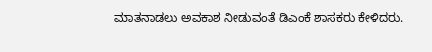ಮಾತನಾಡಲು ಅವಕಾಶ ನೀಡುವಂತೆ ಡಿಎಂಕೆ ಶಾಸಕರು ಕೇಳಿದರು.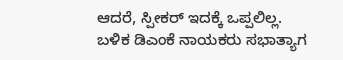ಆದರೆ, ಸ್ಪೀಕರ್ ಇದಕ್ಕೆ ಒಪ್ಪಲಿಲ್ಲ. ಬಳಿಕ ಡಿಎಂಕೆ ನಾಯಕರು ಸಭಾತ್ಯಾಗ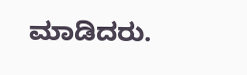ಮಾಡಿದರು.